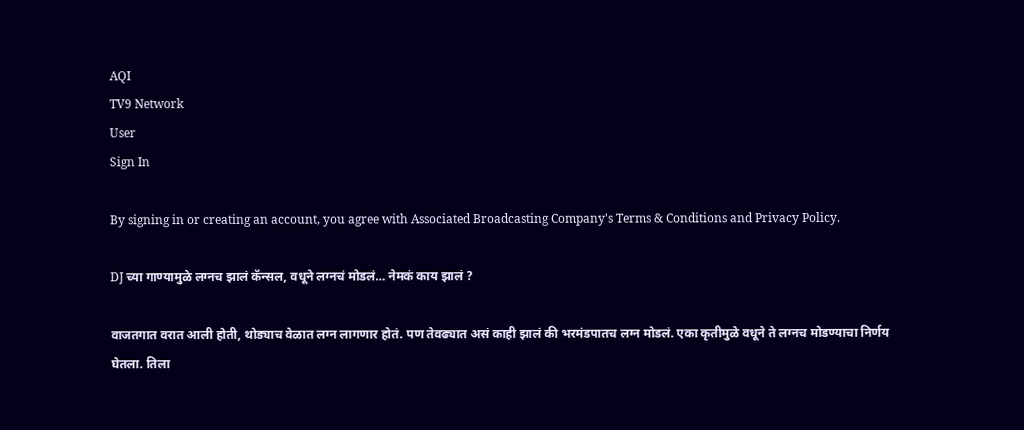AQI
TV9 Network
User
Sign In

By signing in or creating an account, you agree with Associated Broadcasting Company's Terms & Conditions and Privacy Policy.

DJ च्या गाण्यामुळे लग्नच झालं कॅन्सल, वधूने लग्नचं मोडलं… नेमकं काय झालं ?

वाजतगात वरात आली होती, थोड्याच वेळात लग्न लागणार होतं. पण तेवढ्यात असं काही झालं की भरमंडपातच लग्न मोडलं. एका कृतीमुळे वधूने ते लग्नच मोडण्याचा निर्णय घेतला. तिला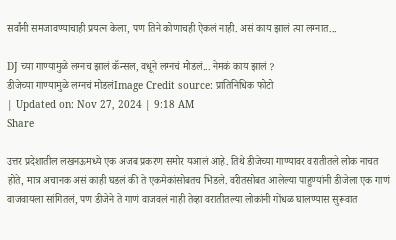सर्वांनी समजावण्याचाही प्रयत्न केला, पण तिने कोणाचही ऐकलं नाही. असं काय झालं त्या लग्नात...

DJ च्या गाण्यामुळे लग्नच झालं कॅन्सल, वधूने लग्नचं मोडलं... नेमकं काय झालं ?
डीजेच्या गाण्यामुळे लग्नचं मोडलंImage Credit source: प्रातिनिधिक फोटो
| Updated on: Nov 27, 2024 | 9:18 AM
Share

उत्तर प्रदेशातील लखनऊमध्ये एक अजब प्रकरण समोर यआलं आहे. तिथे डीजेच्या गाण्यावर वरातीतले लोक नाचत होते, मात्र अचानक असं काही घडलं की ते एकमेकांसोबतच भिडले. वरीतसोबत आलेल्या पाहुण्यांनी डीजेला एक गाणं वाजवायला सांगितलं, पण डीजेने ते गाणं वाजवलं नाही तेव्हा वरातीतल्या लोकांनी गोंधळ घालण्यास सुरूवात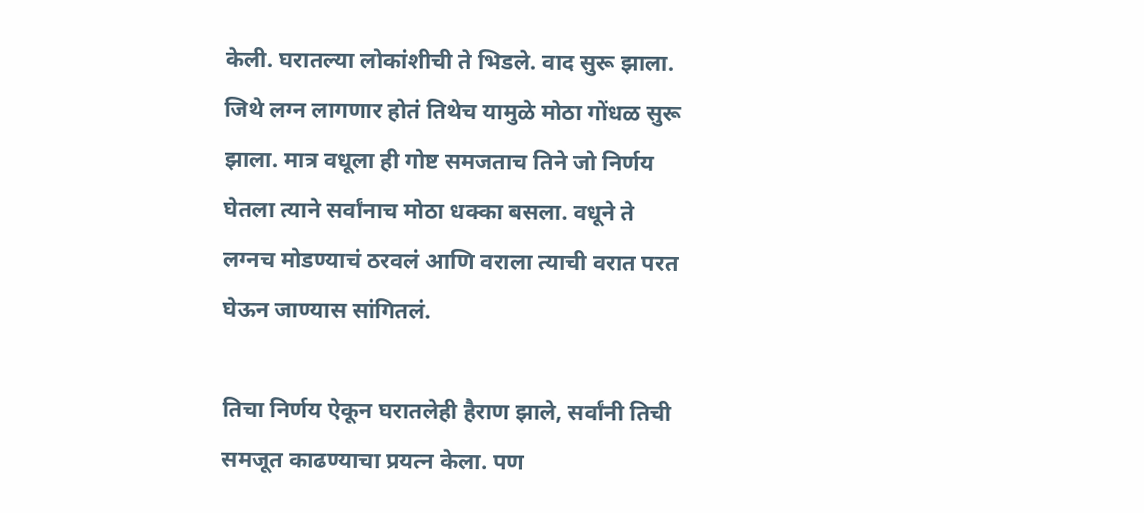केली. घरातल्या लोकांशीची ते भिडले. वाद सुरू झाला. जिथे लग्न लागणार होतं तिथेच यामुळे मोठा गोंधळ सुरू झाला. मात्र वधूला ही गोष्ट समजताच तिने जो निर्णय घेतला त्याने सर्वांनाच मोठा धक्का बसला. वधूने ते लग्नच मोडण्याचं ठरवलं आणि वराला त्याची वरात परत घेऊन जाण्यास सांगितलं.

तिचा निर्णय ऐकून घरातलेही हैराण झाले, सर्वांनी तिची समजूत काढण्याचा प्रयत्न केला. पण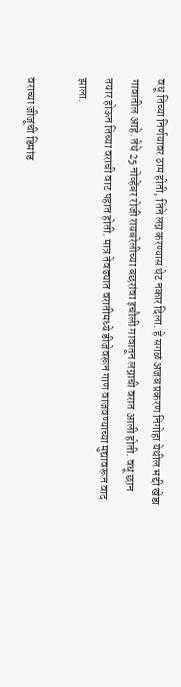वधू तिच्या निर्णयावर ठाम होती, तिने लग्न करण्यास थेट नकार दिला. हे सगळं अजब प्रकरण निगोहा येथील भद्दी खेडा गावातील आहे. तेथे 25 नोव्हेंबर रोजी रायबरेलीच्या बछरांवा इचौली गावातून लग्नाची वरात आली होती. वधू छान तयार होऊन तिच्या वराची वाट पहात होती. मात्र तेवढ्यात वरातीमध्ये डीजेवरून गाण वाजवण्याच्या मुद्यावरून वाद झाला.

वराच्या जीजूंची डिमांड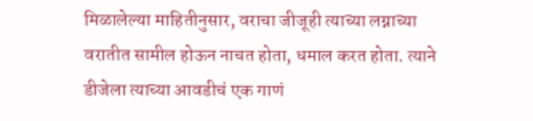मिळालेल्या माहितीनुसार, वराचा जीजूही त्याच्या लग्नाच्या वरातीत सामील होऊन नाचत होता, धमाल करत होता. त्याने डीजेला त्याच्या आवडीचं एक गाणं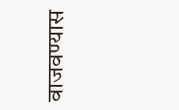वाजवण्यास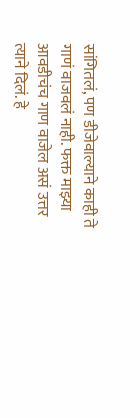सांगितलं, पण डीजेवाल्याने काही ते गाणं वाजवलं नाही. फक्त माझ्या आवडीचंच गाण वाजेल असं उत्तर त्याने दिलं. हे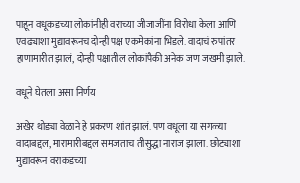पाहून वधूकडच्या लोकांनीही वराच्या जीजाजींना विरोधा केला आणि एवढ्याशा मुद्यावरूनच दोन्ही पक्ष एकमेकांना भिडले. वादाचं रुपांतर हाणामारीत झालं, दोन्ही पक्षातील लोकांपैकी अनेक जण जखमी झाले.

वधूने घेतला असा निर्णय

अखेर थोड्या वेळाने हे प्रकरण शांत झालं. पण वधूला या सगळ्या वादाबद्दल, मारामारीबद्दल समजताच तीसुद्धा नाराज झाला. छोट्याशा मुद्यावरून वराकडच्या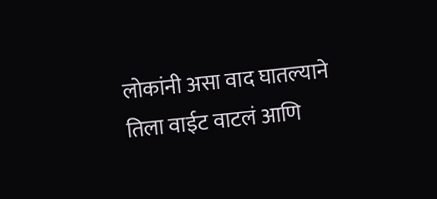लोकांनी असा वाद घातल्याने तिला वाईट वाटलं आणि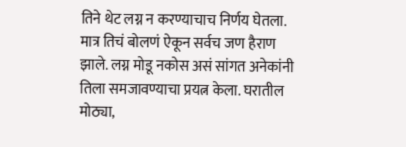तिने थेट लग्न न करण्याचाच निर्णय घेतला. मात्र तिचं बोलणं ऐकून सर्वच जण हैराण झाले. लग्न मोडू नकोस असं सांगत अनेकांनी तिला समजावण्याचा प्रयत्न केला. घरातील मोठ्या,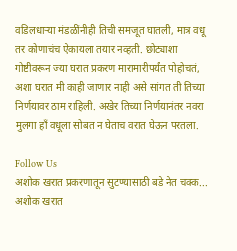वडिलधाऱ्या मंडळींनीही तिची समजूत घातली, मात्र वधू तर कोणाचंच ऐकायला तयार नव्हती. छोट्याशा गोष्टीवरून ज्या घरात प्रकरण मारामारीपर्यंत पोहोचतं, अशा घरात मी काही जाणार नाही असे सांगत ती तिच्या निर्णयावर ठाम राहिली. अखेर तिच्या निर्णयानंतर नवरा मुलगा हाँ वधूला सोबत न घेताच वरात घेऊन परतला.

Follow Us
अशोक खरात प्रकरणातून सुटण्यासाठी बडे नेत चक्क...
अशोक खरात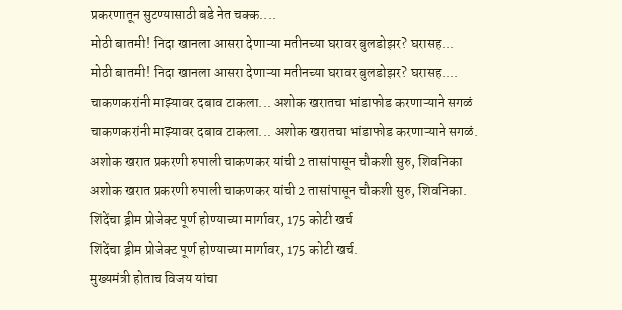प्रकरणातून सुटण्यासाठी बडे नेत चक्क....
मोठी बातमी! निदा खानला आसरा देणाऱ्या मतीनच्या घरावर बुलडोझर? घरासह...
मोठी बातमी! निदा खानला आसरा देणाऱ्या मतीनच्या घरावर बुलडोझर? घरासह....
चाकणकरांनी माझ्यावर दबाव टाकला... अशोक खरातचा भांडाफोड करणाऱ्याने सगळं
चाकणकरांनी माझ्यावर दबाव टाकला... अशोक खरातचा भांडाफोड करणाऱ्याने सगळं.
अशोक खरात प्रकरणी रुपाली चाकणकर यांची 2 तासांपासून चौकशी सुरु, शिवनिका
अशोक खरात प्रकरणी रुपाली चाकणकर यांची 2 तासांपासून चौकशी सुरु, शिवनिका.
शिंदेंचा ड्रीम प्रोजेक्ट पूर्ण होण्याच्या मार्गावर, 175 कोटी खर्च
शिंदेंचा ड्रीम प्रोजेक्ट पूर्ण होण्याच्या मार्गावर, 175 कोटी खर्च.
मुख्यमंत्री होताच विजय यांचा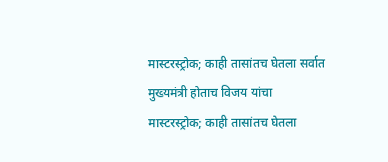मास्टरस्ट्रोक; काही तासांतच घेतला सर्वात
मुख्यमंत्री होताच विजय यांचा मास्टरस्ट्रोक; काही तासांतच घेतला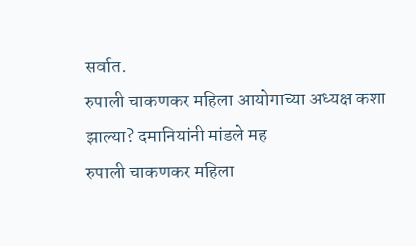सर्वात.
रुपाली चाकणकर महिला आयोगाच्या अध्यक्ष कशा झाल्या? दमानियांनी मांडले मह
रुपाली चाकणकर महिला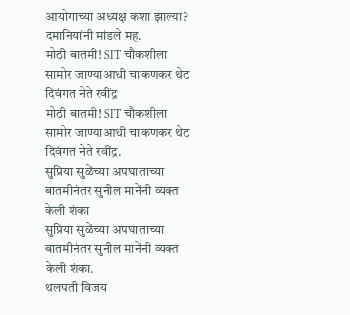आयोगाच्या अध्यक्ष कशा झाल्या? दमानियांनी मांडले मह.
मोठी बातमी! SIT चौकशीला सामोर जाण्याआधी चाकणकर थेट दिवंगत नेते रवींद्र
मोठी बातमी! SIT चौकशीला सामोर जाण्याआधी चाकणकर थेट दिवंगत नेते रवींद्र.
सुप्रिया सुळेंच्या अपघाताच्या बातमीनंतर सुनील मानेंनी व्यक्त केली शंका
सुप्रिया सुळेंच्या अपघाताच्या बातमीनंतर सुनील मानेंनी व्यक्त केली शंका.
थलपती विजय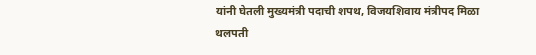यांनी घेतली मुख्यमंत्री पदाची शपथ, विजयशिवाय मंत्रीपद मिळा
थलपती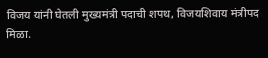विजय यांनी घेतली मुख्यमंत्री पदाची शपथ, विजयशिवाय मंत्रीपद मिळा.